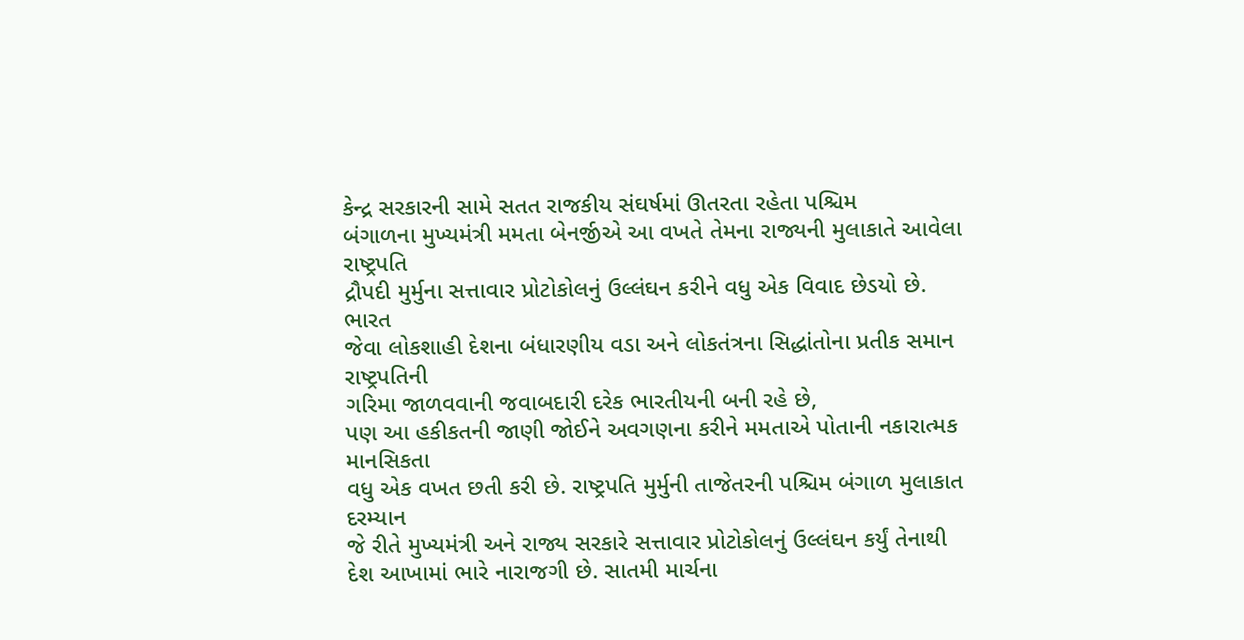કેન્દ્ર સરકારની સામે સતત રાજકીય સંઘર્ષમાં ઊતરતા રહેતા પશ્ચિમ
બંગાળના મુખ્યમંત્રી મમતા બેનર્જીએ આ વખતે તેમના રાજ્યની મુલાકાતે આવેલા રાષ્ટ્રપતિ
દ્રૌપદી મુર્મુના સત્તાવાર પ્રોટોકોલનું ઉલ્લંઘન કરીને વધુ એક વિવાદ છેડયો છે. ભારત
જેવા લોકશાહી દેશના બંધારણીય વડા અને લોકતંત્રના સિદ્ધાંતોના પ્રતીક સમાન રાષ્ટ્રપતિની
ગરિમા જાળવવાની જવાબદારી દરેક ભારતીયની બની રહે છે,
પણ આ હકીકતની જાણી જોઈને અવગણના કરીને મમતાએ પોતાની નકારાત્મક માનસિકતા
વધુ એક વખત છતી કરી છે. રાષ્ટ્રપતિ મુર્મુની તાજેતરની પશ્ચિમ બંગાળ મુલાકાત દરમ્યાન
જે રીતે મુખ્યમંત્રી અને રાજ્ય સરકારે સત્તાવાર પ્રોટોકોલનું ઉલ્લંઘન કર્યું તેનાથી
દેશ આખામાં ભારે નારાજગી છે. સાતમી માર્ચના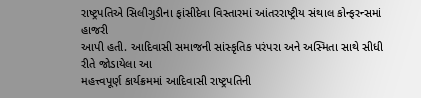રાષ્ટ્રપતિએ સિલીગુડીના ફાંસીદેવા વિસ્તારમાં આંતરરાષ્ટ્રીય સંથાલ કોન્ફરન્સમાં હાજરી
આપી હતી. આદિવાસી સમાજની સાંસ્કૃતિક પરંપરા અને અસ્મિતા સાથે સીધી રીતે જોડાયેલા આ
મહત્ત્વપૂર્ણ કાર્યક્રમમાં આદિવાસી રાષ્ટ્રપતિની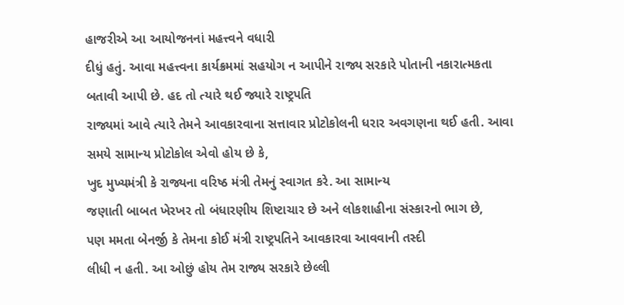હાજરીએ આ આયોજનનાં મહત્ત્વને વધારી
દીધું હતું. આવા મહત્ત્વના કાર્યક્રમમાં સહયોગ ન આપીને રાજ્ય સરકારે પોતાની નકારાત્મકતા
બતાવી આપી છે. હદ તો ત્યારે થઈ જ્યારે રાષ્ટ્રપતિ
રાજ્યમાં આવે ત્યારે તેમને આવકારવાના સત્તાવાર પ્રોટોકોલની ધરાર અવગણના થઈ હતી. આવા સમયે સામાન્ય પ્રોટોકોલ એવો હોય છે કે,
ખુદ મુખ્યમંત્રી કે રાજ્યના વરિષ્ઠ મંત્રી તેમનું સ્વાગત કરે. આ સામાન્ય
જણાતી બાબત ખેરખર તો બંધારણીય શિષ્ટાચાર છે અને લોકશાહીના સંસ્કારનો ભાગ છે,
પણ મમતા બેનર્જી કે તેમના કોઈ મંત્રી રાષ્ટ્રપતિને આવકારવા આવવાની તસ્દી
લીધી ન હતી. આ ઓછું હોય તેમ રાજ્ય સરકારે છેલ્લી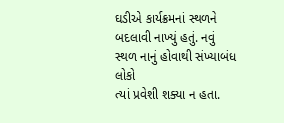ઘડીએ કાર્યક્રમનાં સ્થળને બદલાવી નાખ્યું હતું. નવું સ્થળ નાનું હોવાથી સંખ્યાબંધ લોકો
ત્યાં પ્રવેશી શક્યા ન હતા.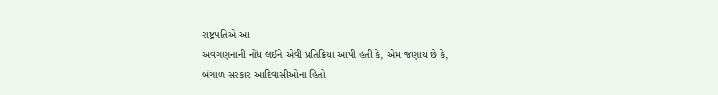રાષ્ટ્રપતિએ આ
અવગણનાની નોંધ લઈને એવી પ્રતિક્રિયા આપી હતી કે, એમ જણાય છે કે,
બંગાળ સરકાર આદિવાસીઓના હિતો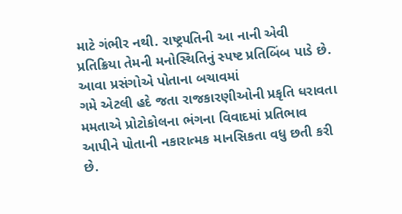માટે ગંભીર નથી. રાષ્ટ્રપતિની આ નાની એવી
પ્રતિક્રિયા તેમની મનોસ્થિતિનું સ્પષ્ટ પ્રતિબિંબ પાડે છે. આવા પ્રસંગોએ પોતાના બચાવમાં
ગમે એટલી હદે જતા રાજકારણીઓની પ્રકૃતિ ધરાવતા મમતાએ પ્રોટોકોલના ભંગના વિવાદમાં પ્રતિભાવ
આપીને પોતાની નકારાત્મક માનસિકતા વધુ છતી કરી
છે.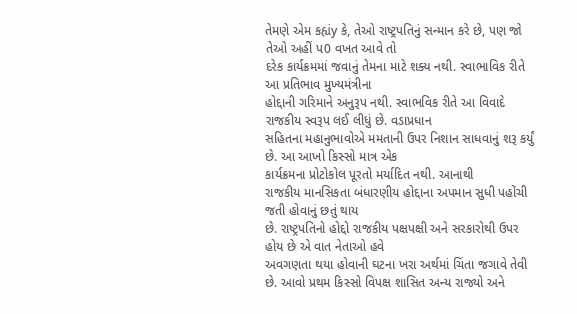તેમણે એમ કહ્યંy કે, તેઓ રાષ્ટ્રપતિનું સન્માન કરે છે, પણ જો તેઓ અહીં પ0 વખત આવે તો
દરેક કાર્યક્રમમાં જવાનું તેમના માટે શક્ય નથી. સ્વાભાવિક રીતે આ પ્રતિભાવ મુખ્યમંત્રીના
હોદ્દાની ગરિમાને અનુરૂપ નથી. સ્વાભવિક રીતે આ વિવાદે રાજકીય સ્વરૂપ લઈ લીધું છે. વડાપ્રધાન
સહિતના મહાનુભાવોએ મમતાની ઉપર નિશાન સાધવાનું શરૂ કર્યું છે. આ આખો કિસ્સો માત્ર એક
કાર્યક્રમના પ્રોટોકોલ પૂરતો મર્યાદિત નથી. આનાથી
રાજકીય માનસિકતા બંધારણીય હોદ્દાના અપમાન સુધી પહોંચી જતી હોવાનું છતું થાય
છે. રાષ્ટ્રપતિનો હોદ્દો રાજકીય પક્ષપક્ષી અને સરકારોથી ઉપર હોય છે એ વાત નેતાઓ હવે
અવગણતા થયા હોવાની ઘટના ખરા અર્થમાં ચિંતા જગાવે તેવી છે. આવો પ્રથમ કિસ્સો વિપક્ષ શાસિત અન્ય રાજ્યો અને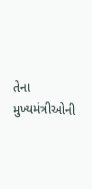તેના મુખ્યમંત્રીઓની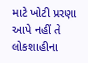માટે ખોટી પ્રરણા આપે નહીં તે લોકશાહીના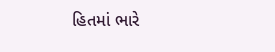હિતમાં ભારે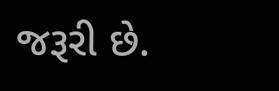જરૂરી છે.